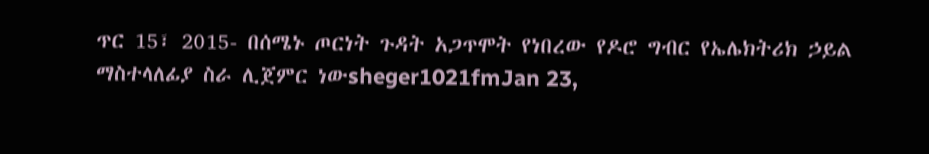ጥር 15፣ 2015- በሰሜኑ ጦርነት ጉዳት አጋጥሞት የነበረው የዶሮ ግብር የኤሌክትሪክ ኃይል ማስተላለፊያ ስራ ሊጀምር ነውsheger1021fmJan 23,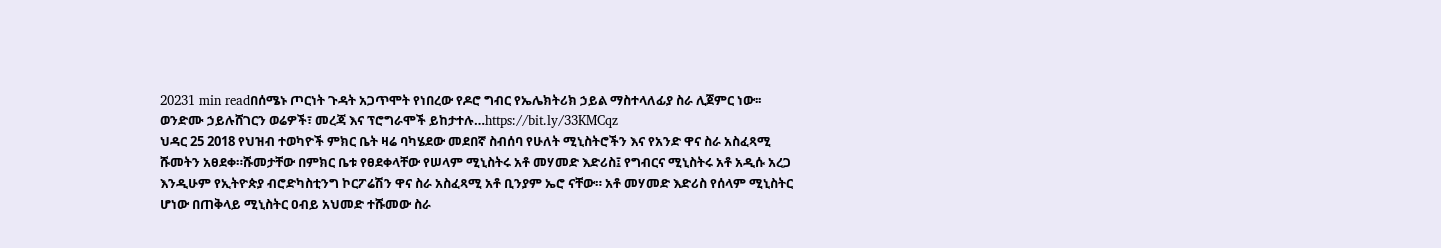20231 min readበሰሜኑ ጦርነት ጉዳት አጋጥሞት የነበረው የዶሮ ግብር የኤሌክትሪክ ኃይል ማስተላለፊያ ስራ ሊጀምር ነው፡፡ወንድሙ ኃይሉሸገርን ወሬዎች፣ መረጃ እና ፕሮግራሞች ይከታተሉ…https://bit.ly/33KMCqz
ህዳር 25 2018 የህዝብ ተወካዮች ምክር ቤት ዛሬ ባካሄደው መደበኛ ስብሰባ የሁለት ሚኒስትሮችን እና የአንድ ዋና ስራ አስፈጻሚ ሹመትን አፀደቀ።ሹመታቸው በምክር ቤቱ የፀደቀላቸው የሠላም ሚኒስትሩ አቶ መሃመድ እድሪስ፤ የግብርና ሚኒስትሩ አቶ አዲሱ አረጋ እንዲሁም የኢትዮጵያ ብሮድካስቲንግ ኮርፖሬሽን ዋና ስራ አስፈጻሚ አቶ ቢንያም ኤሮ ናቸው። አቶ መሃመድ እድሪስ የሰላም ሚኒስትር ሆነው በጠቅላይ ሚኒስትር ዐብይ አህመድ ተሹመው ስራ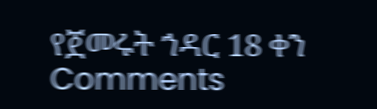የጀመሩት ኀዳር 18 ቀን
Comments